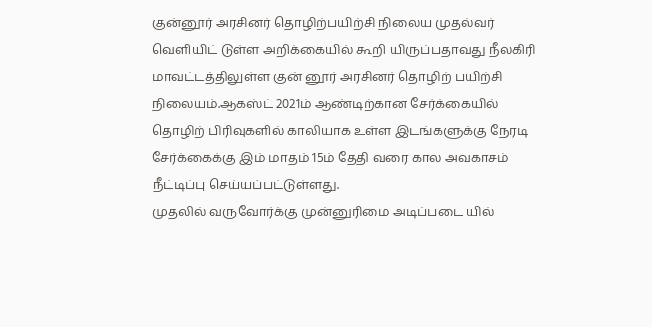குன்னூர் அரசினர் தொழிற்பயிற்சி நிலைய முதல்வர் வெளியிட் டுள்ள அறிக்கையில் கூறி யிருப்பதாவது நீலகிரி மாவட்டத்திலுள்ள குன் னூர் அரசினர் தொழிற் பயிற்சி நிலையம்.ஆகஸ்ட் 2021ம் ஆண்டிற்கான சேர்க்கையில் தொழிற் பிரிவுகளில் காலியாக உள்ள இடங்களுக்கு நேரடி சேர்க்கைக்கு இம் மாதம் 15ம் தேதி வரை கால அவகாசம் நீட்டிப்பு செய்யப்பட்டுள்ளது.
முதலில் வருவோர்க்கு முன்னுரிமை அடிப்படை யில்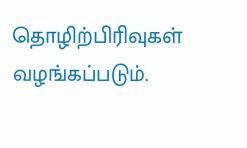தொழிற்பிரிவுகள் வழங்கப்படும்.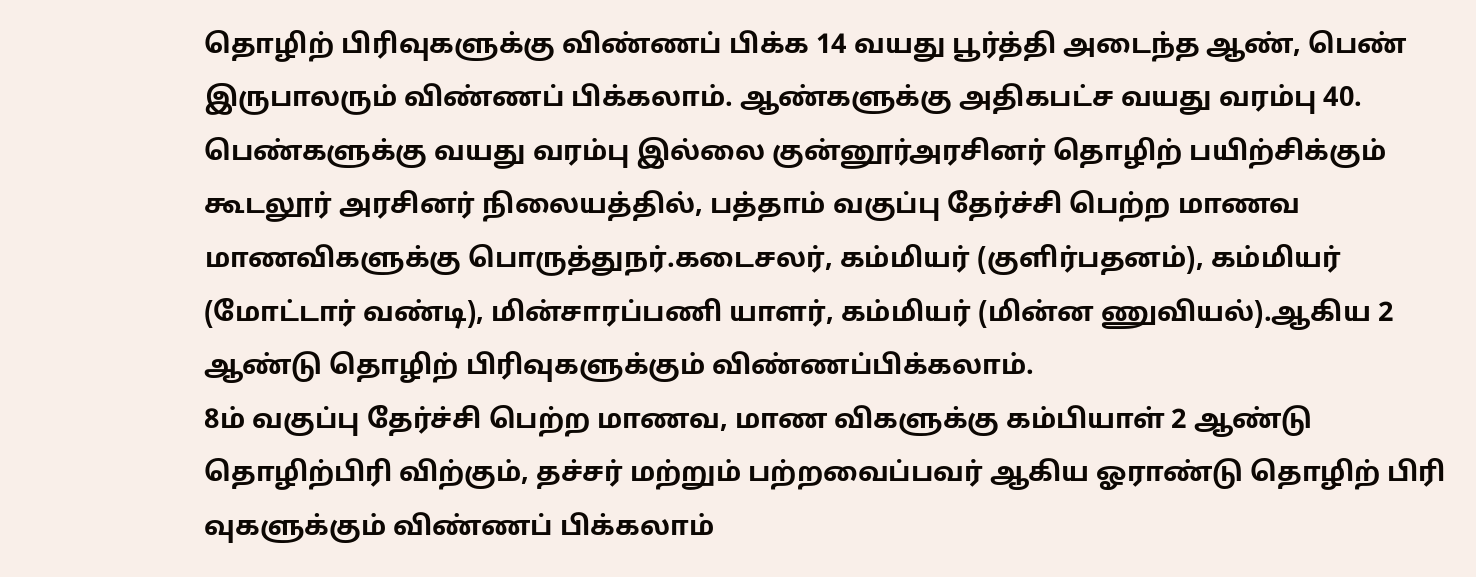தொழிற் பிரிவுகளுக்கு விண்ணப் பிக்க 14 வயது பூர்த்தி அடைந்த ஆண், பெண் இருபாலரும் விண்ணப் பிக்கலாம். ஆண்களுக்கு அதிகபட்ச வயது வரம்பு 40. பெண்களுக்கு வயது வரம்பு இல்லை குன்னூர்அரசினர் தொழிற் பயிற்சிக்கும் கூடலூர் அரசினர் நிலையத்தில், பத்தாம் வகுப்பு தேர்ச்சி பெற்ற மாணவ மாணவிகளுக்கு பொருத்துநர்.கடைசலர், கம்மியர் (குளிர்பதனம்), கம்மியர் (மோட்டார் வண்டி), மின்சாரப்பணி யாளர், கம்மியர் (மின்ன ணுவியல்).ஆகிய 2 ஆண்டு தொழிற் பிரிவுகளுக்கும் விண்ணப்பிக்கலாம்.
8ம் வகுப்பு தேர்ச்சி பெற்ற மாணவ, மாண விகளுக்கு கம்பியாள் 2 ஆண்டு தொழிற்பிரி விற்கும், தச்சர் மற்றும் பற்றவைப்பவர் ஆகிய ஓராண்டு தொழிற் பிரி வுகளுக்கும் விண்ணப் பிக்கலாம்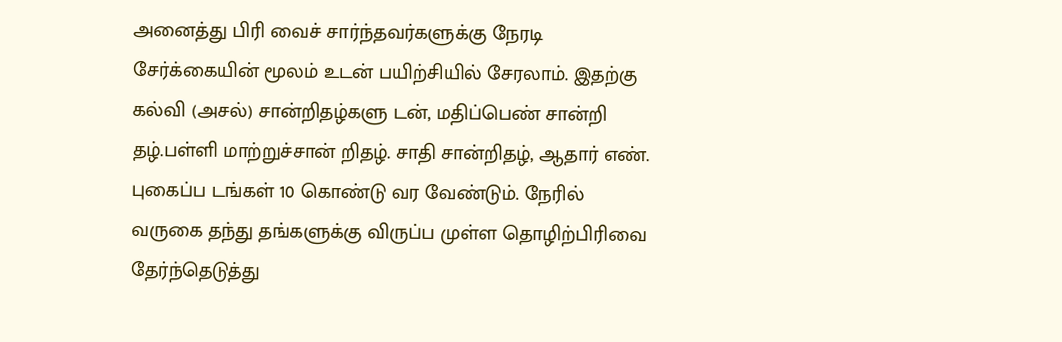அனைத்து பிரி வைச் சார்ந்தவர்களுக்கு நேரடி சேர்க்கையின் மூலம் உடன் பயிற்சியில் சேரலாம். இதற்கு கல்வி (அசல்) சான்றிதழ்களு டன், மதிப்பெண் சான்றி தழ்.பள்ளி மாற்றுச்சான் றிதழ். சாதி சான்றிதழ், ஆதார் எண். புகைப்ப டங்கள் 10 கொண்டு வர வேண்டும். நேரில் வருகை தந்து தங்களுக்கு விருப்ப முள்ள தொழிற்பிரிவை தேர்ந்தெடுத்து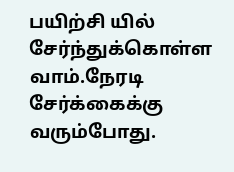பயிற்சி யில் சேர்ந்துக்கொள்ள வாம்.நேரடி சேர்க்கைக்கு வரும்போது.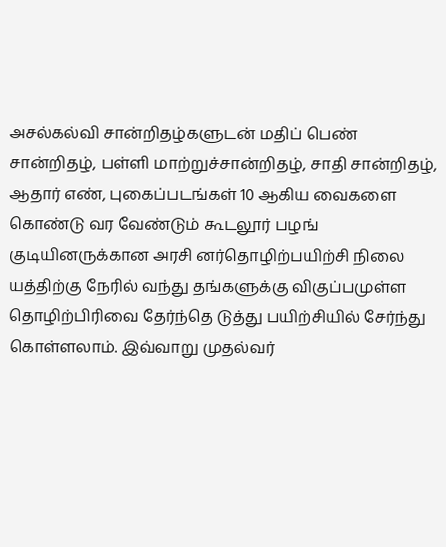அசல்கல்வி சான்றிதழ்களுடன் மதிப் பெண் சான்றிதழ், பள்ளி மாற்றுச்சான்றிதழ், சாதி சான்றிதழ், ஆதார் எண், புகைப்படங்கள் 10 ஆகிய வைகளை கொண்டு வர வேண்டும் கூடலூர் பழங் குடியினருக்கான அரசி னர்தொழிற்பயிற்சி நிலை யத்திற்கு நேரில் வந்து தங்களுக்கு விகுப்பமுள்ள தொழிற்பிரிவை தேர்ந்தெ டுத்து பயிற்சியில் சேர்ந்து கொள்ளலாம். இவ்வாறு முதல்வர்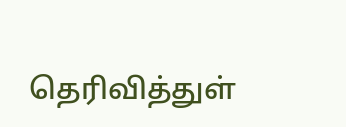தெரிவித்துள்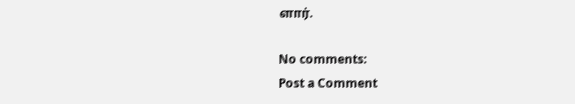ளார்.

No comments:
Post a Comment